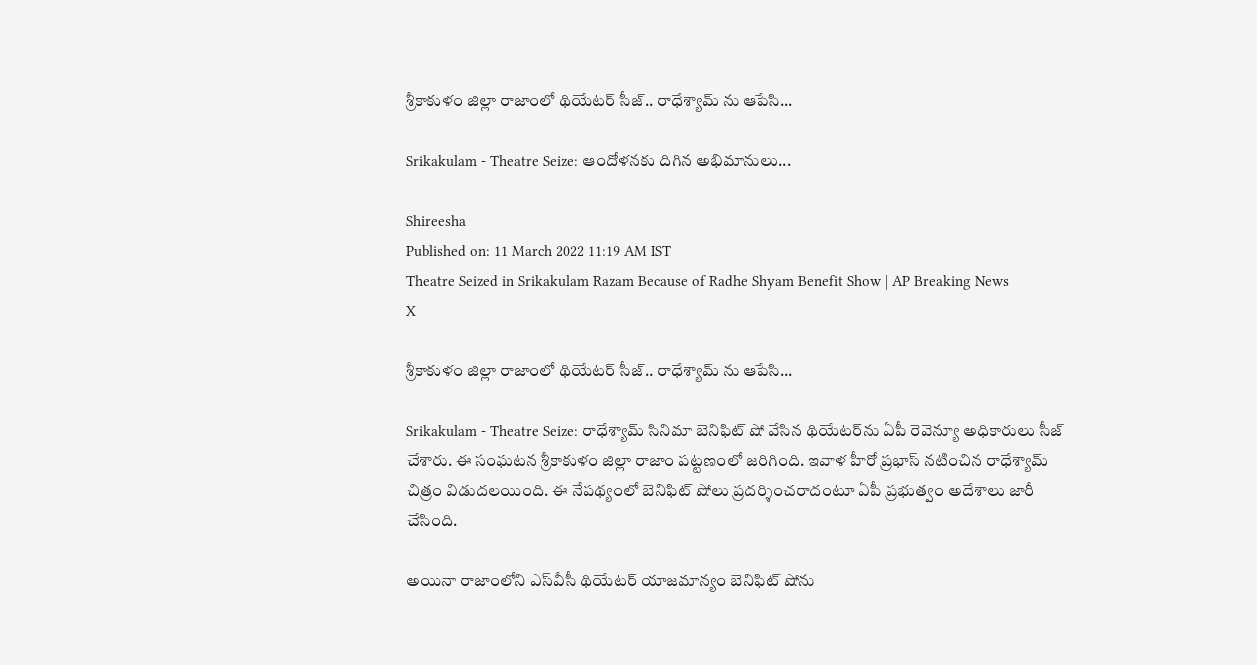శ్రీకాకుళం జిల్లా రాజాంలో థియేటర్‌ సీజ్.. రాధేశ్యామ్‌ ను ఆపేసి...

Srikakulam - Theatre Seize: ఆందోళనకు దిగిన అభిమానులు...

Shireesha
Published on: 11 March 2022 11:19 AM IST
Theatre Seized in Srikakulam Razam Because of Radhe Shyam Benefit Show | AP Breaking News
X

శ్రీకాకుళం జిల్లా రాజాంలో థియేటర్‌ సీజ్.. రాధేశ్యామ్‌ ను ఆపేసి...

Srikakulam - Theatre Seize: రాధేశ్యామ్‌ సినిమా బెనిఫిట్‌ షో వేసిన థియేటర్‌ను ఏపీ రెవెన్యూ అధికారులు సీజ్‌ చేశారు. ఈ సంఘటన శ్రీకాకుళం జిల్లా రాజాం పట్టణంలో జరిగింది. ఇవాళ హీరో ప్రభాస్‌ నటించిన రాధేశ్యామ్‌ చిత్రం విడుదలయింది. ఈ నేపథ్యంలో బెనిఫిట్‌ షోలు ప్రదర్శించరాదంటూ ఏపీ ప్రభుత్వం అదేశాలు జారీ చేసింది.

అయినా రాజాంలోని ఎస్‌వీసీ థియేటర్‌ యాజమాన్యం బెనిఫిట్‌ షోను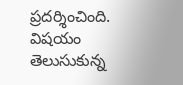ప్రదర్శించింది. విషయం తెలుసుకున్న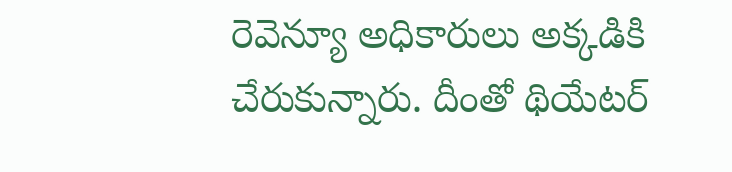రెవెన్యూ అధికారులు అక్కడికి చేరుకున్నారు. దీంతో థియేటర్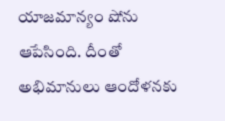యాజమాన్యం షోను ఆపేసింది. దీంతో అభిమానులు ఆందోళనకు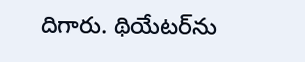దిగారు. థియేటర్‌ను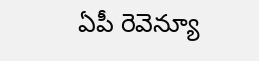ఏపీ రెవెన్యూ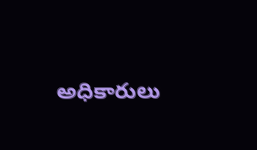అధికారులు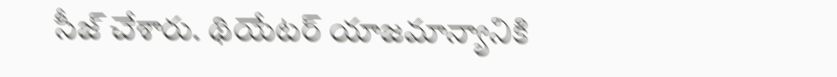సీజ్‌ చేశారు. థియేటర్‌ యాజమాన్యానికి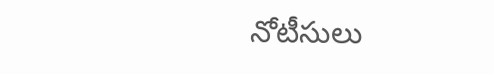నోటీసులు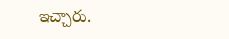ఇచ్చారు.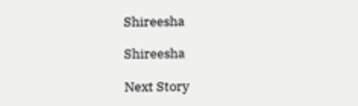Shireesha

Shireesha

Next Story